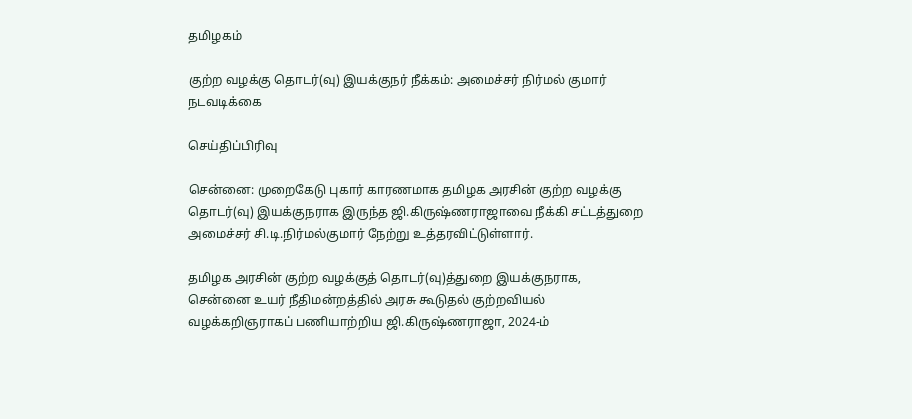தமிழகம்

குற்ற வழக்கு தொடர்(வு) இயக்குநர் நீக்கம்: அமைச்சர் நிர்மல் குமார் நடவடிக்கை

செய்திப்பிரிவு

சென்னை: முறைகேடு புகார் காரணமாக தமிழக அரசின் குற்ற வழக்கு தொடர்(வு) இயக்குநராக இருந்த ஜி.கிருஷ்ணராஜாவை நீக்கி சட்டத்துறை அமைச்சர் சி.டி.நிர்மல்குமார் நேற்று உத்தரவிட்டுள்ளார்.

தமிழக அரசின் குற்ற வழக்குத் தொடர்(வு)த்துறை இயக்குநராக, சென்னை உயர் நீதிமன்றத்தில் அரசு கூடுதல் குற்றவியல் வழக்கறிஞராகப் பணியாற்றிய ஜி.கிருஷ்ணராஜா, 2024-ம்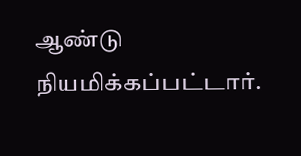ஆண்டு நியமிக்கப்பட்டார்.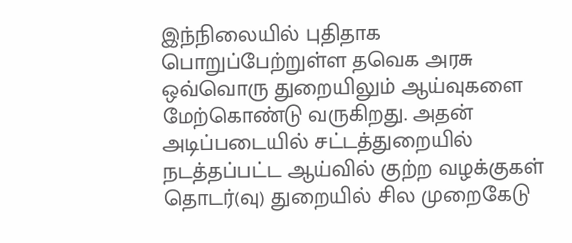இந்நிலையில் புதிதாக பொறுப்பேற்றுள்ள தவெக அரசு ஒவ்வொரு துறையிலும் ஆய்வுகளை மேற்கொண்டு வருகிறது. அதன் அடிப்படையில் சட்டத்துறையில் நடத்தப்பட்ட ஆய்வில் குற்ற வழக்குகள் தொடர்(வு) துறையில் சில முறைகேடு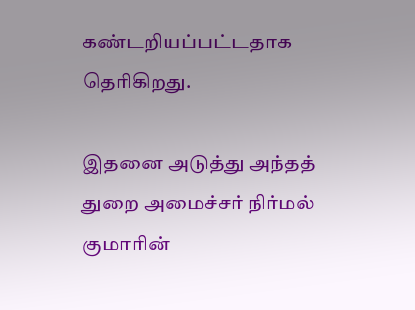கண்டறியப்பட்டதாக தெரிகிறது.

இதனை அடுத்து அந்தத் துறை அமைச்சர் நிர்மல் குமாரின்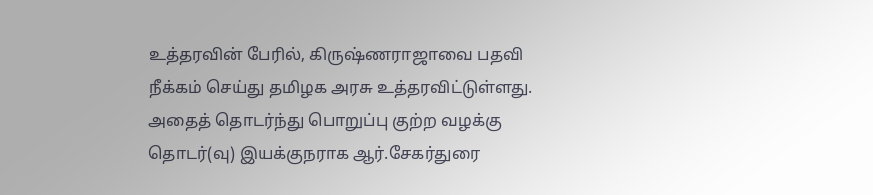உத்தரவின் பேரில், கிருஷ்ணராஜாவை பதவி நீக்கம் செய்து தமிழக அரசு உத்தரவிட்டுள்ளது. அதைத் தொடர்ந்து பொறுப்பு குற்ற வழக்கு தொடர்(வு) இயக்குநராக ஆர்.சேகர்துரை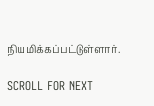நியமிக்கப்பட்டுள்ளார்.

SCROLL FOR NEXT